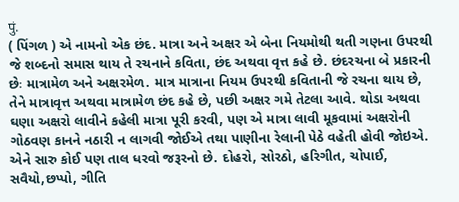पुं.
( પિંગળ ) એ નામનો એક છંદ. માત્રા અને અક્ષર એ બેના નિયમોથી થતી ગણના ઉપરથી જે શબ્દનો સમાસ થાય તે રચનાને કવિતા, છંદ અથવા વૃત્ત કહે છે. છંદરચના બે પ્રકારની છેઃ માત્રામેળ અને અક્ષરમેળ. માત્ર માત્રાના નિયમ ઉપરથી કવિતાની જે રચના થાય છે, તેને માત્રાવૃત્ત અથવા માત્રામેળ છંદ કહે છે, પછી અક્ષર ગમે તેટલા આવે. થોડા અથવા ઘણા અક્ષરો લાવીને કહેલી માત્રા પૂરી કરવી, પણ એ માત્રા લાવી મૂકવામાં અક્ષરોની ગોઠવણ કાનને નઠારી ન લાગવી જોઈએ તથા પાણીના રેલાની પેઠે વહેતી હોવી જોઇએ. એને સારુ કોઈ પણ તાલ ધરવો જરૂરનો છે. દોહરો, સોરઠો, હરિગીત, ચોપાઈ, સવૈયો,છપ્પો, ગીતિ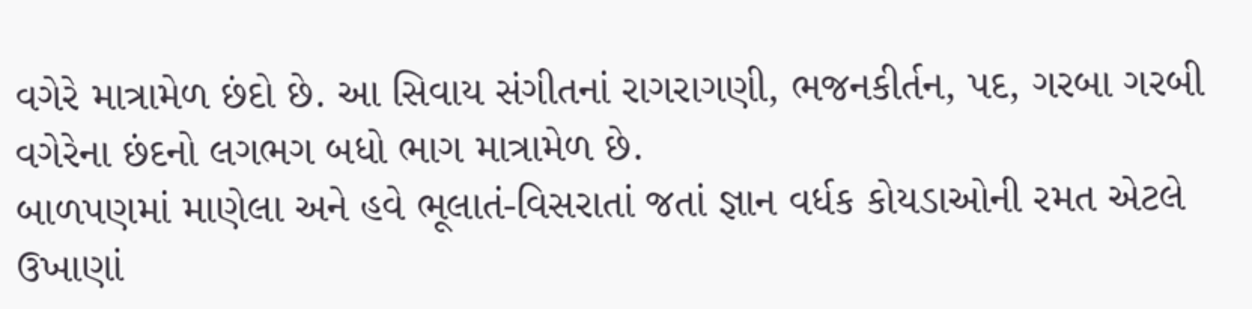વગેરે માત્રામેળ છંદો છે. આ સિવાય સંગીતનાં રાગરાગણી, ભજનકીર્તન, પદ, ગરબા ગરબી વગેરેના છંદનો લગભગ બધો ભાગ માત્રામેળ છે.
બાળપણમાં માણેલા અને હવે ભૂલાતં-વિસરાતાં જતાં જ્ઞાન વર્ધક કોયડાઓની રમત એટલે ઉખાણાં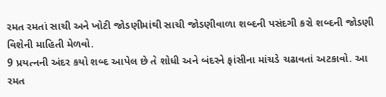રમત રમતાં સાચી અને ખોટી જોડણીમાંથી સાચી જોડણીવાળા શબ્દની પસંદગી કરો શબ્દની જોડણી વિશેની માહિતી મેળવો.
9 પ્રયત્નની અંદર કયો શબ્દ આપેલ છે તે શોધી અને બંદરને ફાંસીના માંચડે ચઢાવતાં અટકાવો. આ રમત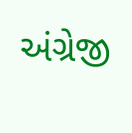અંગ્રેજી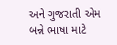અને ગુજરાતી એમ બન્ને ભાષા માટે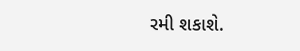રમી શકાશે.